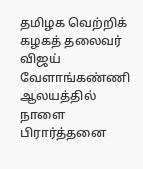தமிழக வெற்றிக் கழகத் தலைவர் விஜய் வேளாங்கண்ணி ஆலயத்தில் நாளை பிரார்த்தனை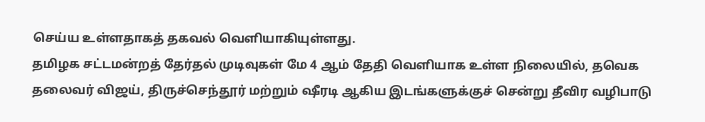செய்ய உள்ளதாகத் தகவல் வெளியாகியுள்ளது.
தமிழக சட்டமன்றத் தேர்தல் முடிவுகள் மே 4 ஆம் தேதி வெளியாக உள்ள நிலையில், தவெக தலைவர் விஜய், திருச்செந்தூர் மற்றும் ஷீரடி ஆகிய இடங்களுக்குச் சென்று தீவிர வழிபாடு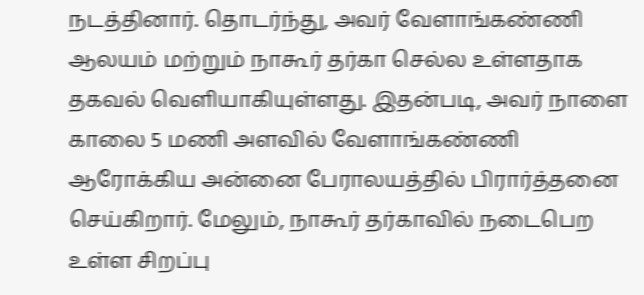நடத்தினார். தொடர்ந்து, அவர் வேளாங்கண்ணி ஆலயம் மற்றும் நாகூர் தர்கா செல்ல உள்ளதாக தகவல் வெளியாகியுள்ளது. இதன்படி, அவர் நாளை காலை 5 மணி அளவில் வேளாங்கண்ணி ஆரோக்கிய அன்னை பேராலயத்தில் பிரார்த்தனை செய்கிறார். மேலும், நாகூர் தர்காவில் நடைபெற உள்ள சிறப்பு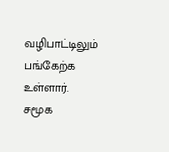வழிபாட்டிலும் பங்கேற்க உள்ளார். சமூக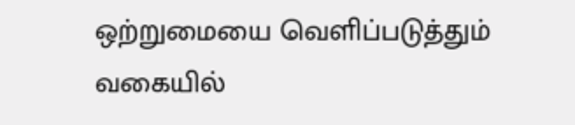ஒற்றுமையை வெளிப்படுத்தும் வகையில்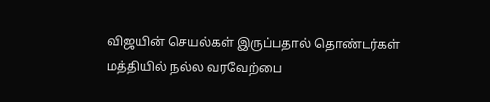விஜயின் செயல்கள் இருப்பதால் தொண்டர்கள் மத்தியில் நல்ல வரவேற்பை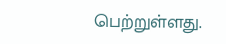பெற்றுள்ளது.